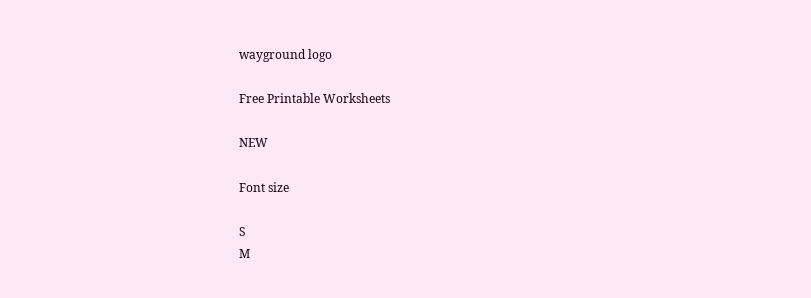wayground logo

Free Printable Worksheets

NEW

Font size

S
M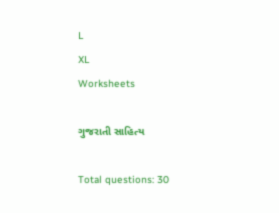L
XL
Worksheets

ગુજરાતી સાહિત્ય

Total questions: 30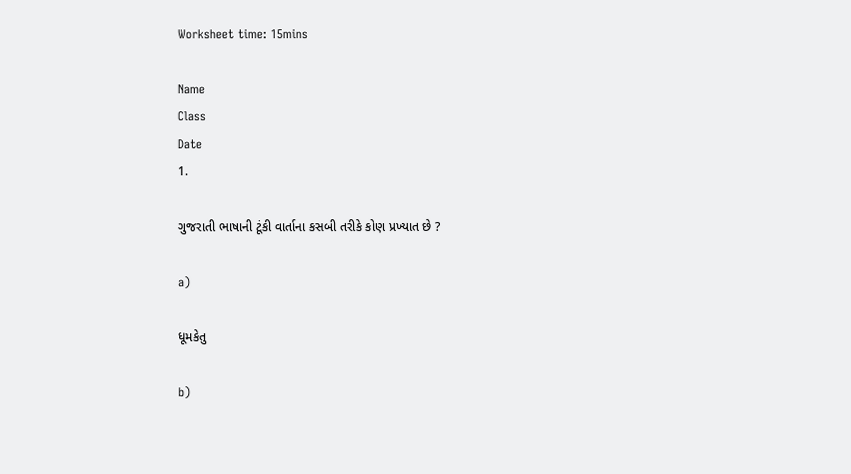Worksheet time: 15mins

Name
Class
Date
1.

ગુજરાતી ભાષાની ટૂંકી વાર્તાના કસબી તરીકે કોણ પ્રખ્યાત છે ?

a)

ધૂમકેતુ

b)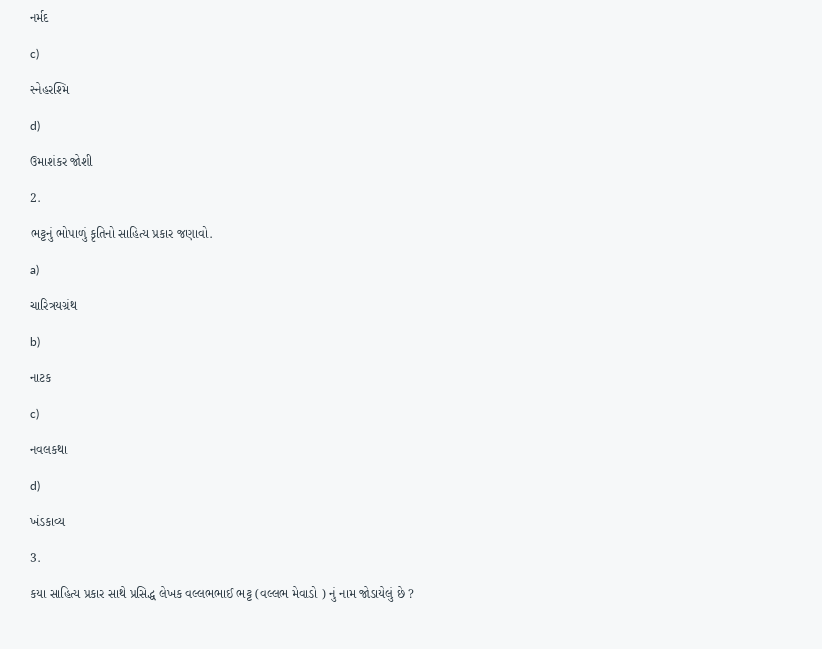નર્મદ

c)

સ્નેહરશ્મિ

d)

ઉમાશંકર જોશી

2.

ભટ્ટનું ભોપાળું કૃતિનો સાહિત્ય પ્રકાર જણાવો.

a)

ચારિત્રયગ્રંથ

b)

નાટક

c)

નવલકથા

d)

ખંડકાવ્ય

3.

કયા સાહિત્ય પ્રકાર સાથે પ્રસિદ્ધ લેખક વલ્લભભાઈ ભટ્ટ (વલ્લભ મેવાડો ) નું નામ જોડાયેલું છે ?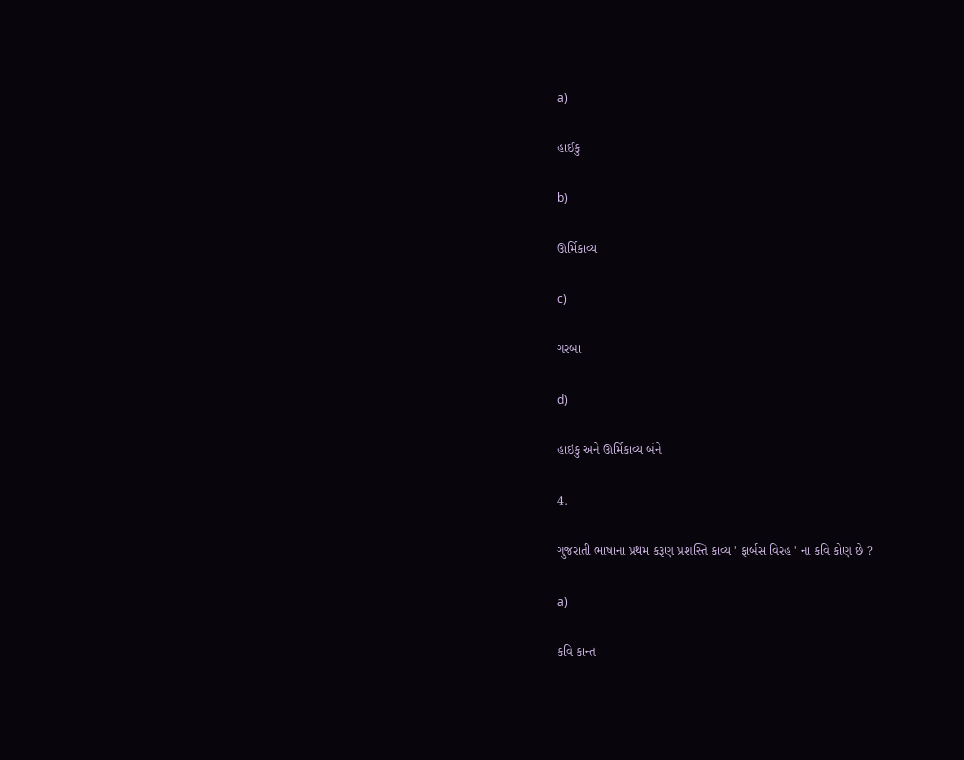a)

હાઈકુ

b)

ઊર્મિકાવ્ય

c)

ગરબા

d)

હાઇકુ અને ઊર્મિકાવ્ય બંને

4.

ગુજરાતી ભાષાના પ્રથમ કરૂણ પ્રશસ્તિ કાવ્ય ' ફાર્બસ વિરહ ' ના કવિ કોણ છે ?

a)

કવિ કાન્ત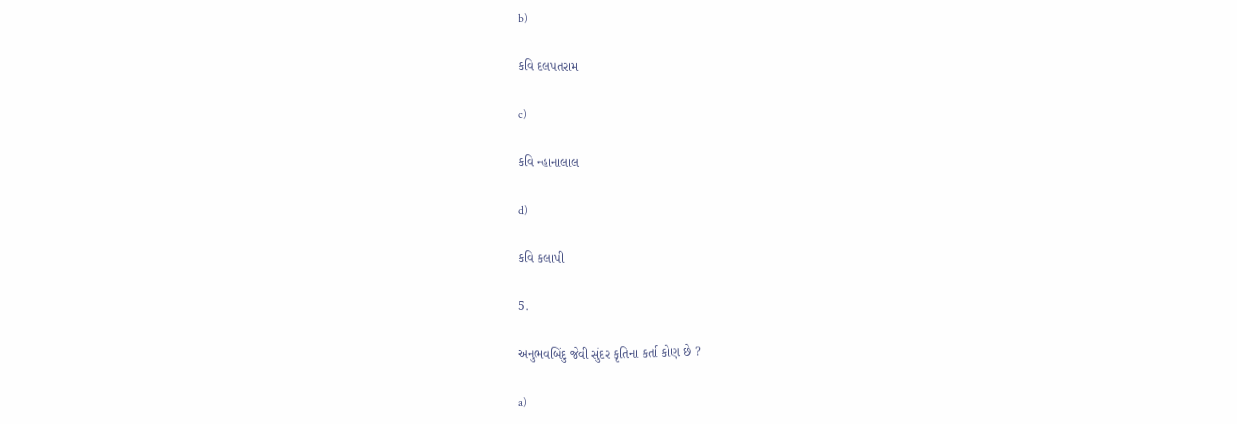b)

કવિ દલપતરામ

c)

કવિ ન્હાનાલાલ

d)

કવિ કલાપી

5.

અનુભવબિંદુ જેવી સુંદર કૃતિના કર્તા કોણ છે ?

a)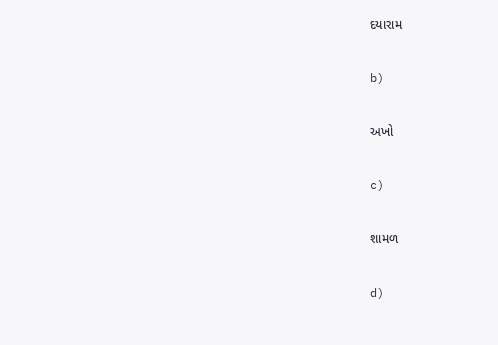દયારામ

b)

અખો

c)

શામળ

d)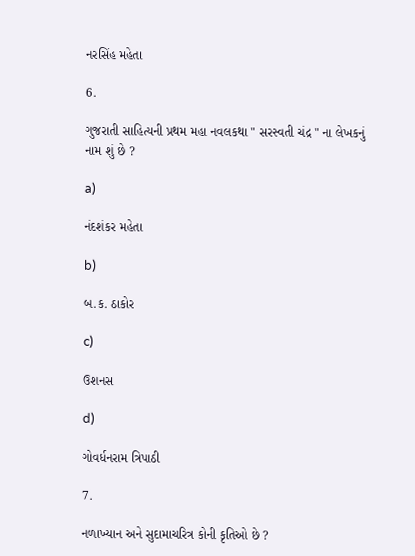નરસિંહ મહેતા

6.

ગુજરાતી સાહિત્યની પ્રથમ મહા નવલકથા " સરસ્વતી ચંદ્ર " ના લેખકનું નામ શું છે ?

a)

નંદશંકર મહેતા

b)

બ.ક. ઠાકોર

c)

ઉશનસ

d)

ગોવર્ધનરામ ત્રિપાઠી

7.

નળાખ્યાન અને સુદામાચરિત્ર કોની કૃતિઓ છે ?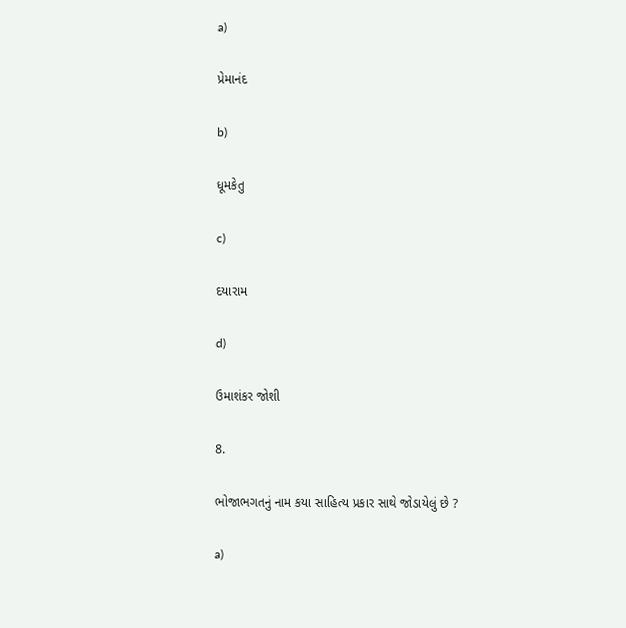a)

પ્રેમાનંદ

b)

ધૂમકેતુ

c)

દયારામ

d)

ઉમાશંકર જોશી

8.

ભોજાભગતનું નામ કયા સાહિત્ય પ્રકાર સાથે જોડાયેલું છે ?

a)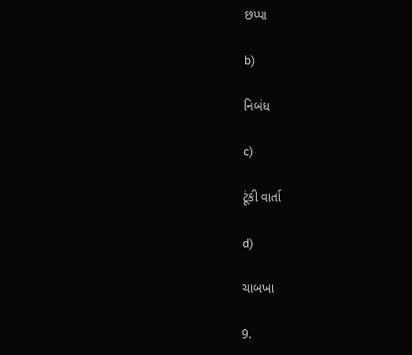છપ્પા

b)

નિબંધ

c)

ટૂંકી વાર્તા

d)

ચાબખા

9.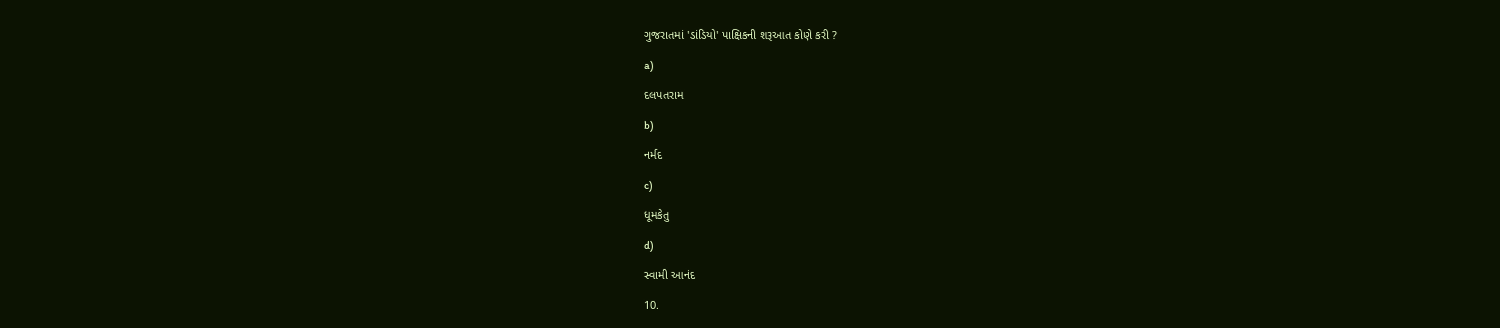ગુજરાતમાં 'ડાંડિયો' પાક્ષિકની શરૂઆત કોણે કરી ?

a)

દલપતરામ

b)

નર્મદ

c)

ધૂમકેતુ

d)

સ્વામી આનંદ

10.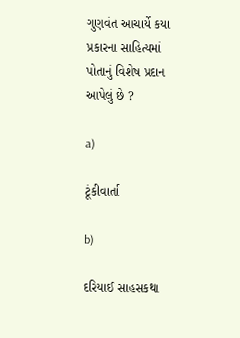ગુણવંત આચાર્યે કયા પ્રકારના સાહિત્યમાં પોતાનું વિશેષ પ્રદાન આપેલું છે ?

a)

ટૂંકીવાર્તા

b)

દરિયાઈ સાહસકથા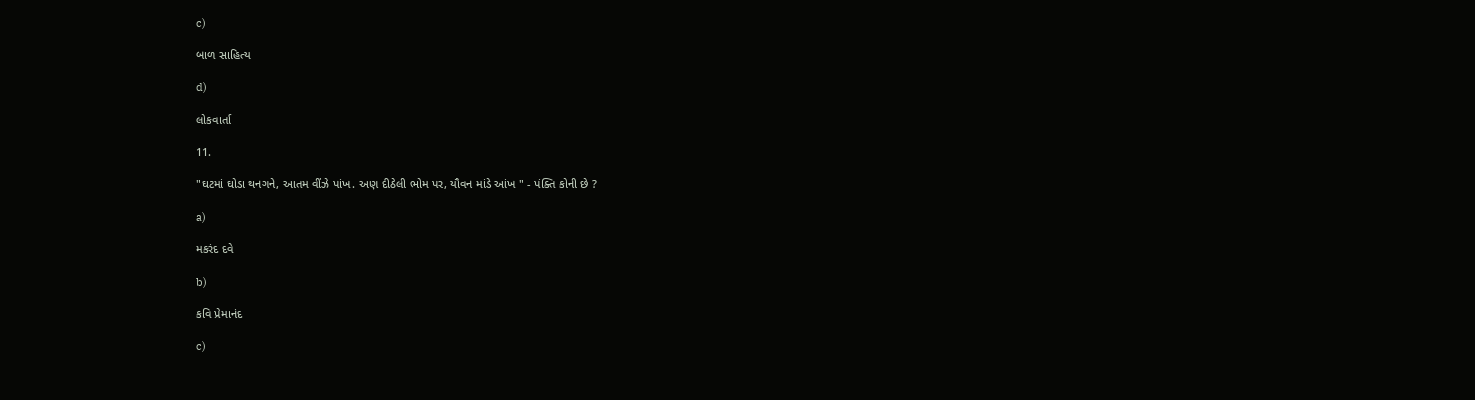c)

બાળ સાહિત્ય

d)

લોકવાર્તા

11.

"ઘટમાં ઘોડા થનગને, આતમ વીંઝે પાંખ. અણ દીઠેલી ભોમ પર, યૌવન માંડે આંખ " - પંક્તિ કોની છે ?

a)

મકરંદ દવે

b)

કવિ પ્રેમાનંદ

c)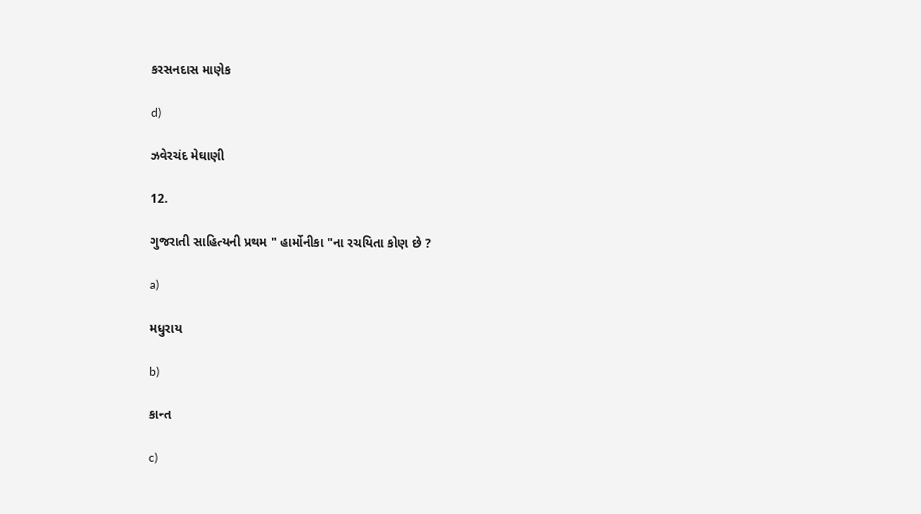કરસનદાસ માણેક

d)

ઝવેરચંદ મેઘાણી

12.

ગુજરાતી સાહિત્યની પ્રથમ " હાર્મોનીકા "ના રચયિતા કોણ છે ?

a)

મધુરાય

b)

કાન્ત

c)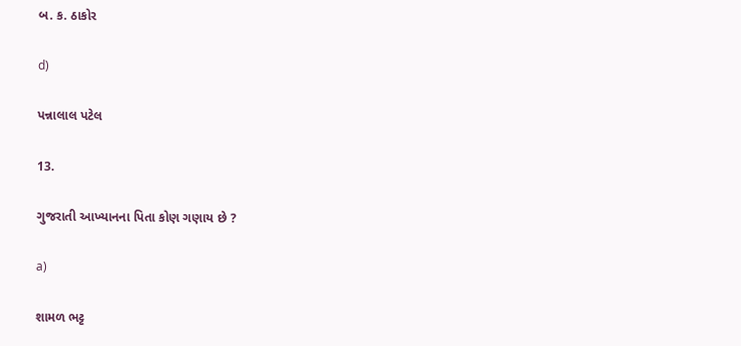બ. ક. ઠાકોર

d)

પન્નાલાલ પટેલ

13.

ગુજરાતી આખ્યાનના પિતા કોણ ગણાય છે ?

a)

શામળ ભટ્ટ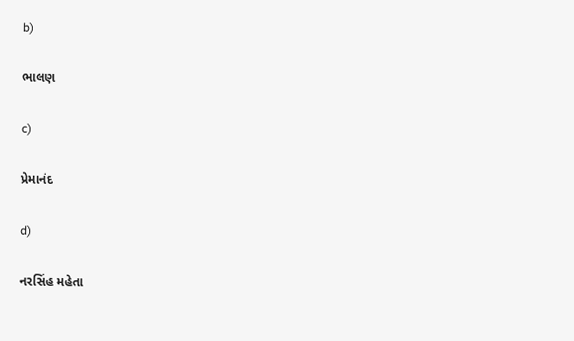b)

ભાલણ

c)

પ્રેમાનંદ

d)

નરસિંહ મહેતા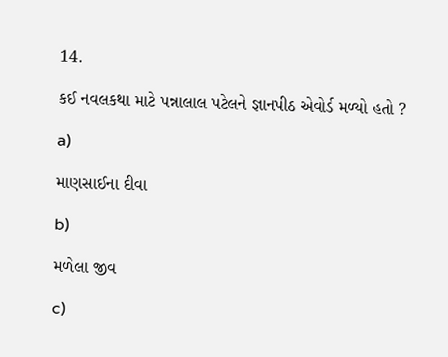14.

કઈ નવલકથા માટે પન્નાલાલ પટેલને જ્ઞાનપીઠ એવોર્ડ મળ્યો હતો ?

a)

માણસાઈના દીવા

b)

મળેલા જીવ

c)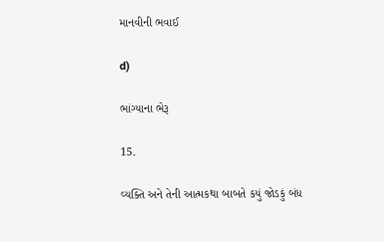માનવીની ભવાઈ

d)

ભાંગ્યાના ભેરૂ

15.

વ્યક્તિ અને તેની આત્મકથા બાબતે કયું જોડકું બંધ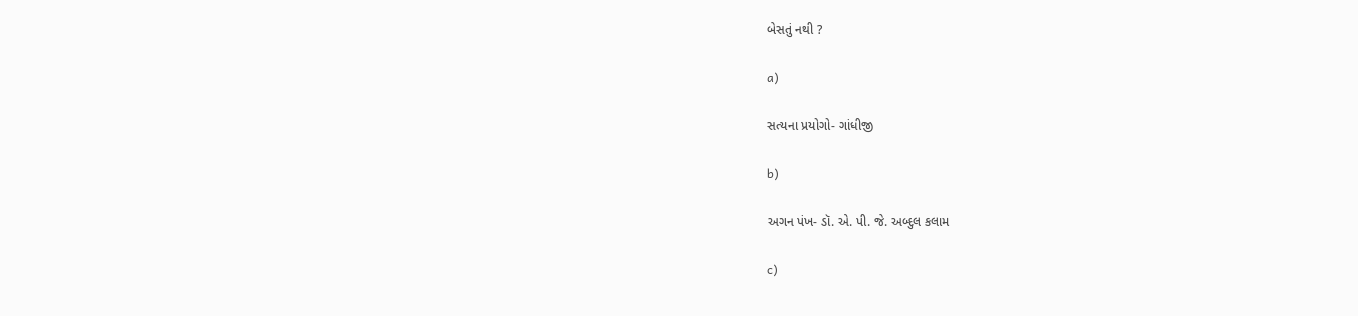બેસતું નથી ?

a)

સત્યના પ્રયોગો- ગાંધીજી

b)

અગન પંખ- ડૉ. એ. પી. જે. અબ્દુલ કલામ

c)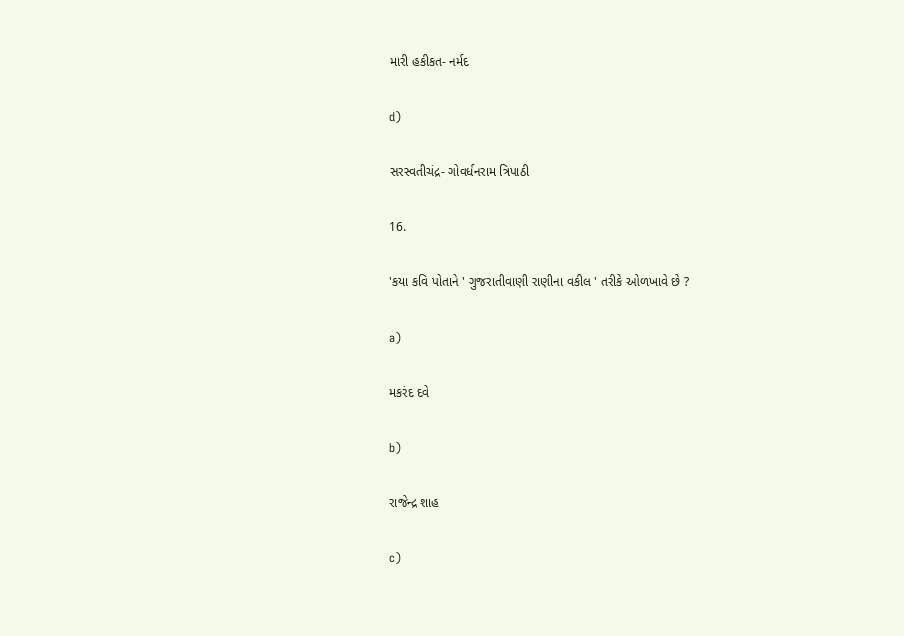મારી હકીકત- નર્મદ

d)

સરસ્વતીચંદ્ર- ગોવર્ધનરામ ત્રિપાઠી

16.

'કયા કવિ પોતાને ' ગુજરાતીવાણી રાણીના વકીલ ' તરીકે ઓળખાવે છે ?

a)

મકરંદ દવે

b)

રાજેન્દ્ર શાહ

c)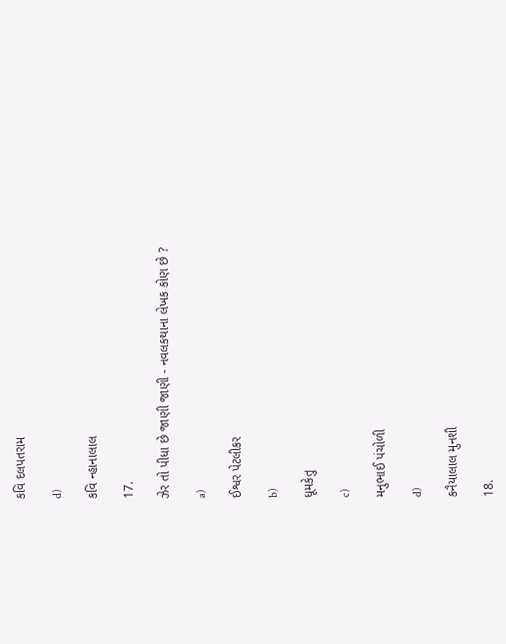કવિ દલપતરામ

d)

કવિ ન્હાનાલાલ

17.

ઝેર તો પીધા છે જાણી જાણી - નવલકથાના લેખક કોણ છે ?

a)

ઈશ્વર પેટલીકર

b)

ધૂમકેતુ

c)

મનુભાઈ પંચોળી

d)

કનૈયાલાલ મુનશી

18.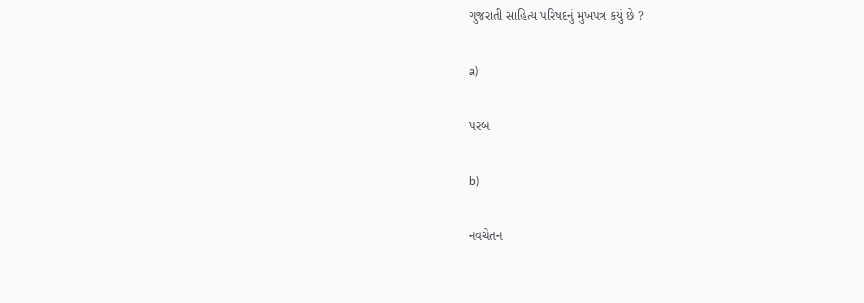ગુજરાતી સાહિત્ય પરિષદનું મુખપત્ર કયું છે ?

a)

પરબ

b)

નવચેતન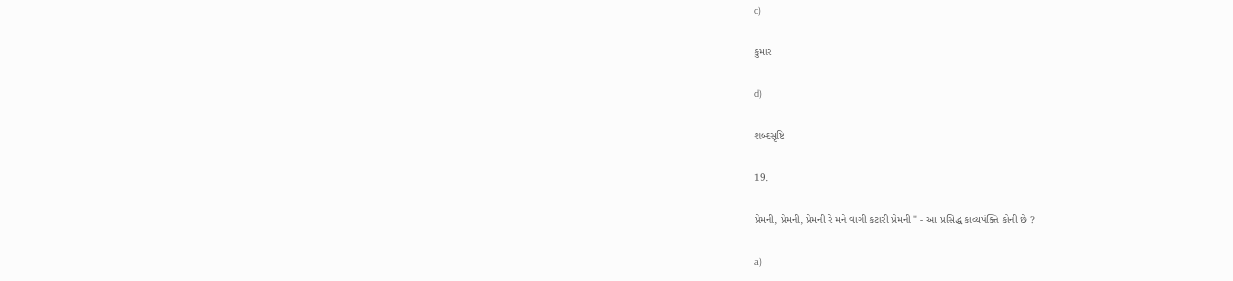c)

કુમાર

d)

શબ્દસૃષ્ટિ

19.

પ્રેમની, પ્રેમની, પ્રેમની રે મને વાગી કટારી પ્રેમની " - આ પ્રસિદ્ધ કાવ્યપંક્તિ કોની છે ?

a)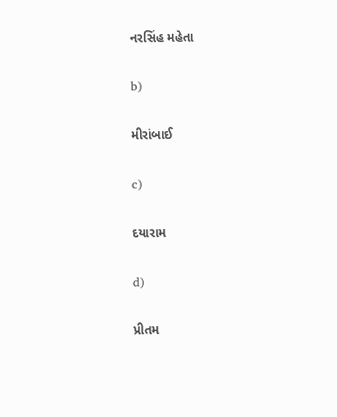નરસિંહ મહેતા

b)

મીરાંબાઈ

c)

દયારામ

d)

પ્રીતમ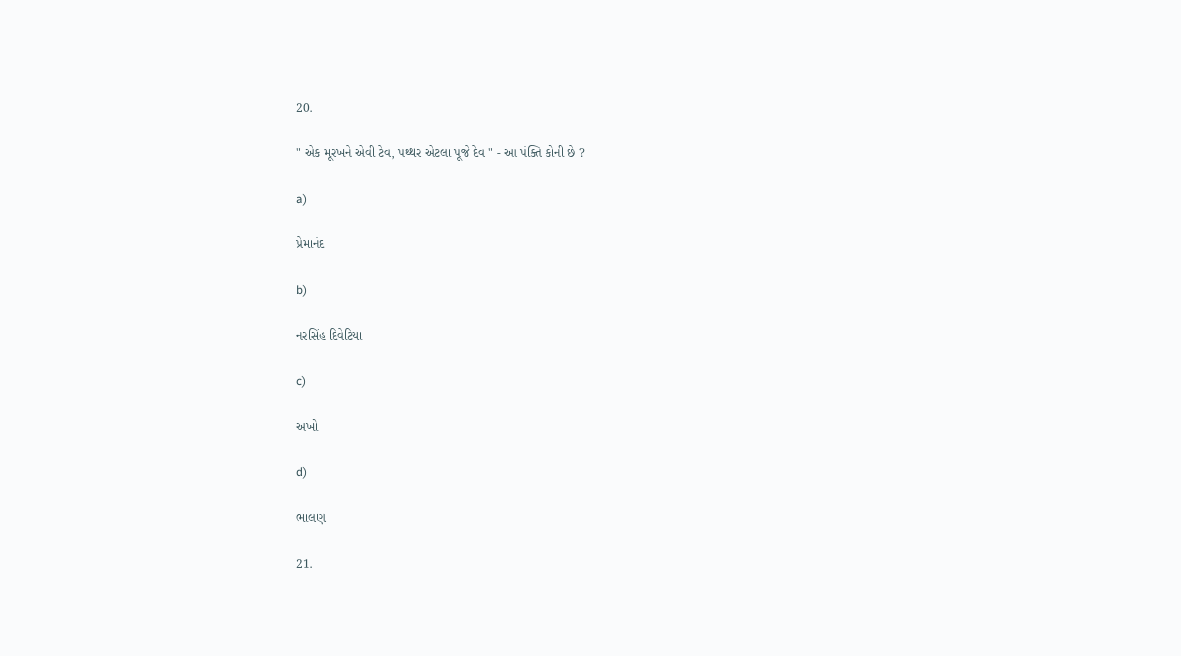20.

" એક મૂરખને એવી ટેવ, પથ્થર એટલા પૂજે દેવ " - આ પંક્તિ કોની છે ?

a)

પ્રેમાનંદ

b)

નરસિંહ દિવેટિયા

c)

અખો

d)

ભાલણ

21.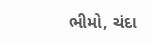ભીમો, ચંદા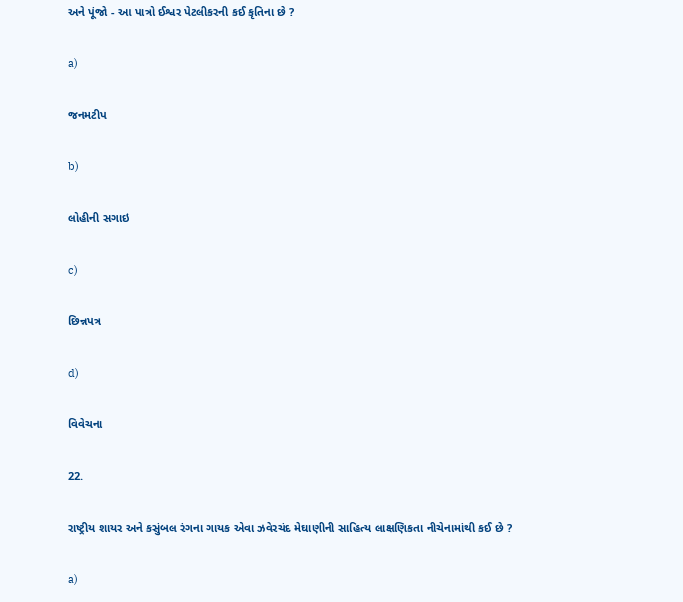અને પૂંજો - આ પાત્રો ઈશ્વર પેટલીકરની કઈ કૃતિના છે ?

a)

જનમટીપ

b)

લોહીની સગાઇ

c)

છિન્નપત્ર

d)

વિવેચના

22.

રાષ્ટ્રીય શાયર અને કસુંબલ રંગના ગાયક એવા ઝવેરચંદ મેઘાણીની સાહિત્ય લાક્ષણિકતા નીચેનામાંથી કઈ છે ?

a)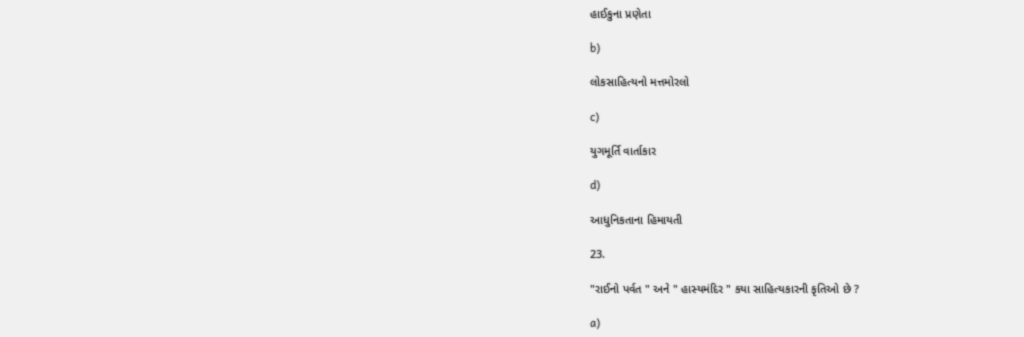હાઈકુના પ્રણેતા

b)

લોકસાહિત્યનો મત્તમોરલો

c)

યુગમૂર્તિ વાર્તાકાર

d)

આધુનિકતાના હિમાયતી

23.

"રાઈનો પર્વત " અને " હાસ્યમંદિર " કયા સાહિત્યકારની કૃતિઓ છે ?

a)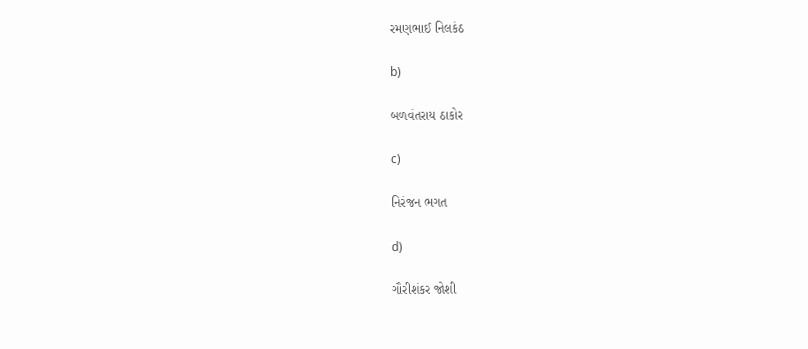રમણભાઈ નિલકંઠ

b)

બળવંતરાય ઠાકોર

c)

નિરંજન ભગત

d)

ગૌરીશંકર જોશી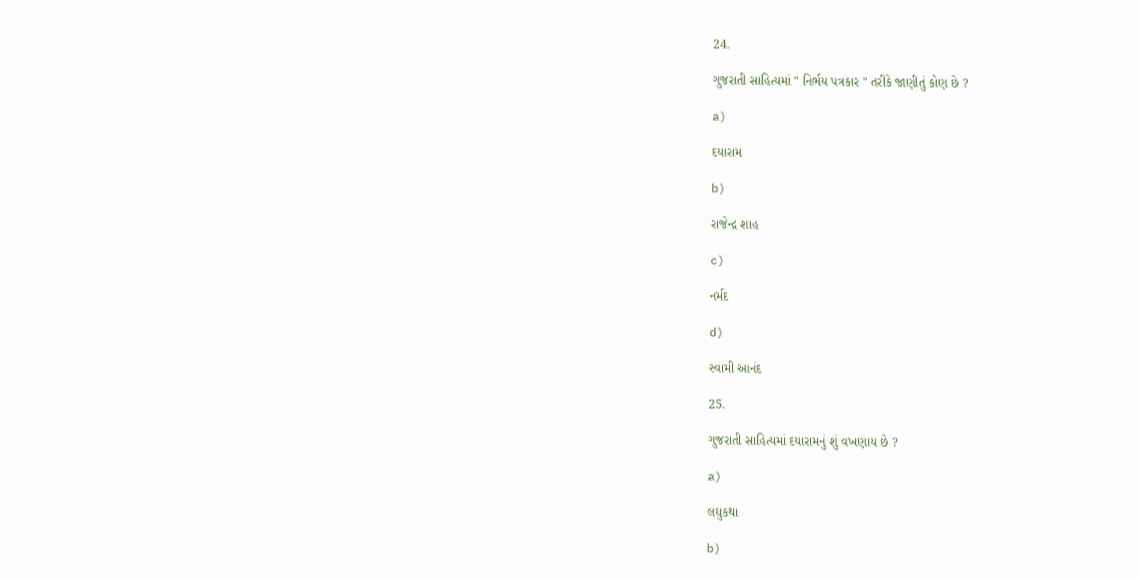24.

ગુજરાતી સાહિત્યમાં " નિર્ભય પત્રકાર " તરીકે જાણીતું કોણ છે ?

a)

દયારામ

b)

રાજેન્દ્ર શાહ

c)

નર્મદ

d)

સ્વામી આનંદ

25.

ગુજરાતી સાહિત્યમાં દયારામનું શું વખણાય છે ?

a)

લઘુકથા

b)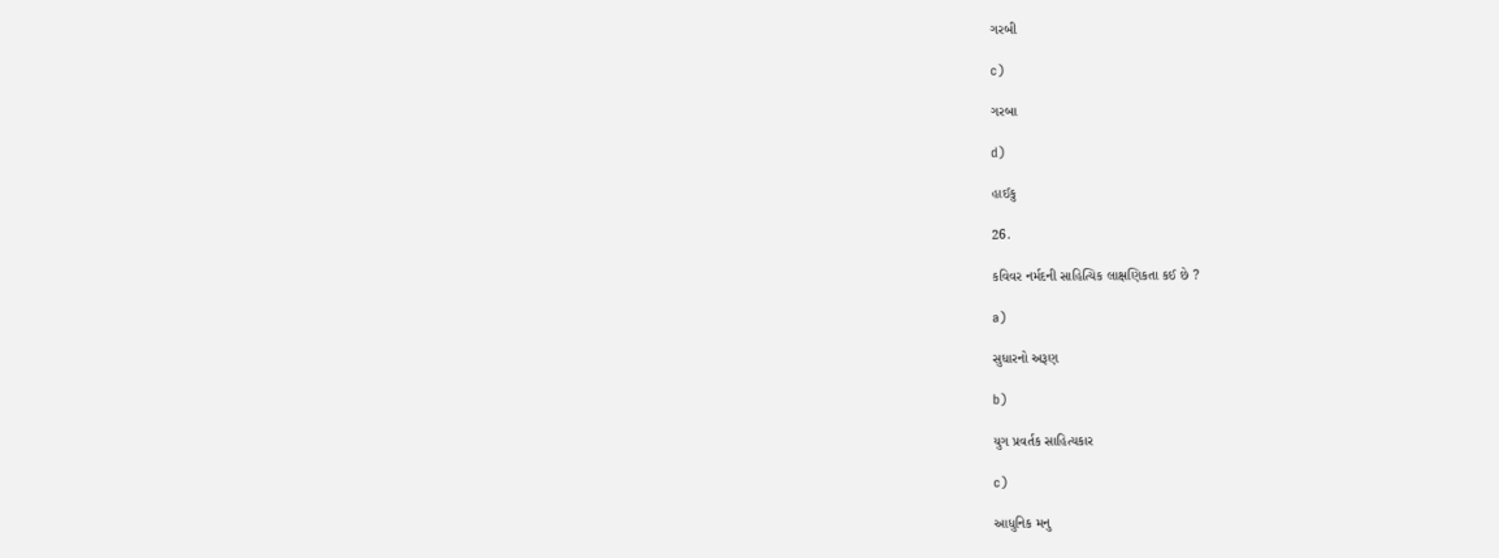ગરબી

c)

ગરબા

d)

હાઈકુ

26.

કવિવર નર્મદની સાહિત્યિક લાક્ષણિકતા કઈ છે ?

a)

સુધારનો અરૂણ

b)

યુગ પ્રવર્તક સાહિત્યકાર

c)

આધુનિક મનુ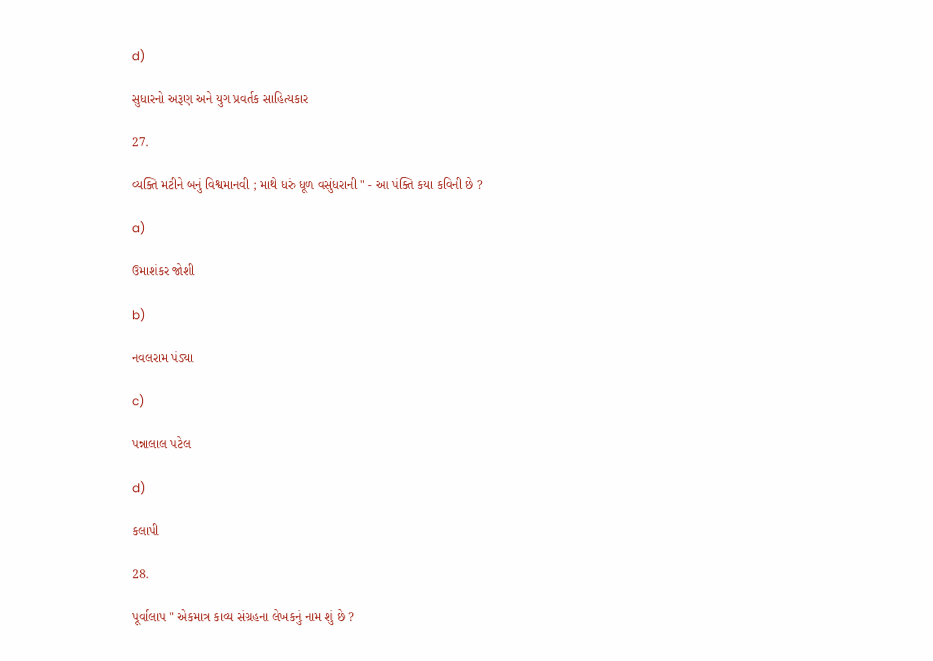d)

સુધારનો અરૂણ અને યુગ પ્રવર્તક સાહિત્યકાર

27.

વ્યક્તિ મટીને બનું વિશ્વમાનવી ; માથે ધરું ધૂળ વસુંધરાની " - આ પંક્તિ કયા કવિની છે ?

a)

ઉમાશંકર જોશી

b)

નવલરામ પંડ્યા

c)

પન્નાલાલ પટેલ

d)

કલાપી

28.

પૂર્વાલાપ " એકમાત્ર કાવ્ય સંગ્રહના લેખકનું નામ શું છે ?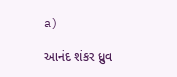a)

આનંદ શંકર ધ્રુવ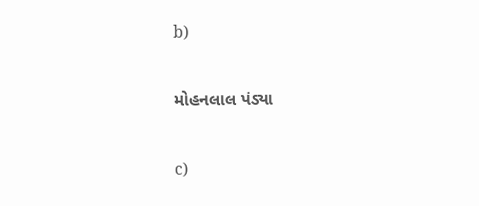b)

મોહનલાલ પંડ્યા

c)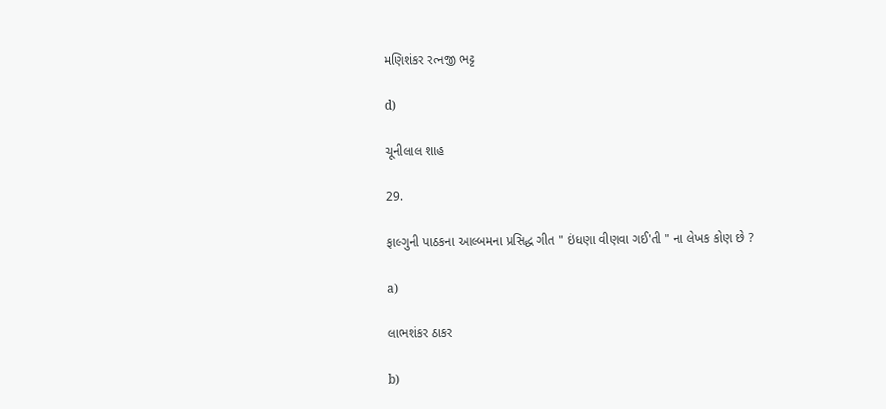મણિશંકર રત્નજી ભટ્ટ

d)

ચૂનીલાલ શાહ

29.

ફાલ્ગુની પાઠકના આલ્બમના પ્રસિદ્ધ ગીત " ઇંધણા વીણવા ગઈ'તી " ના લેખક કોણ છે ?

a)

લાભશંકર ઠાકર

b)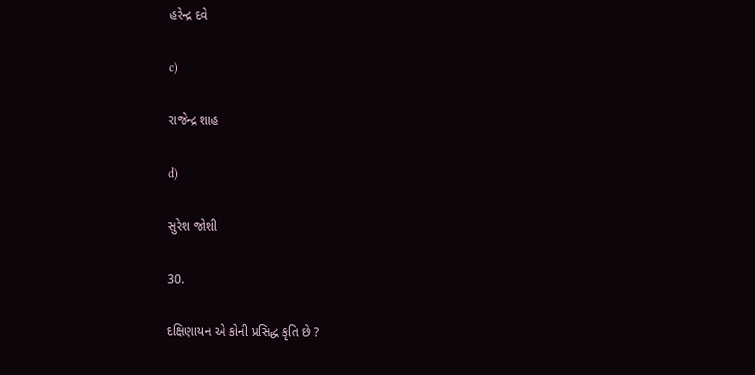હરેન્દ્ર દવે

c)

રાજેન્દ્ર શાહ

d)

સુરેશ જોશી

30.

દક્ષિણાયન એ કોની પ્રસિદ્ધ કૃતિ છે ?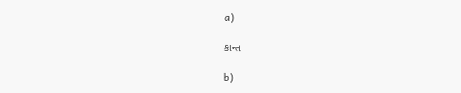a)

કાન્ત

b)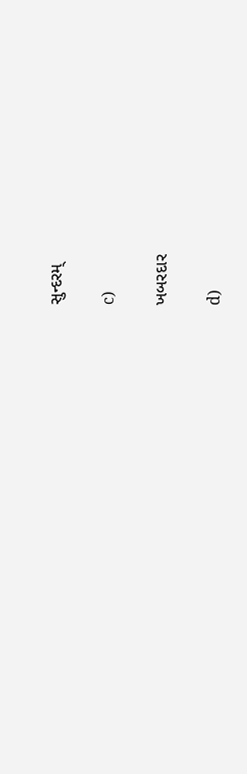સુન્દરમ્

c)

ખબરદાર

d)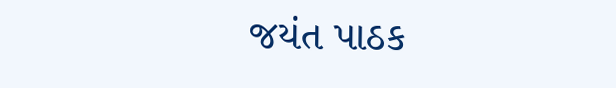જયંત પાઠક